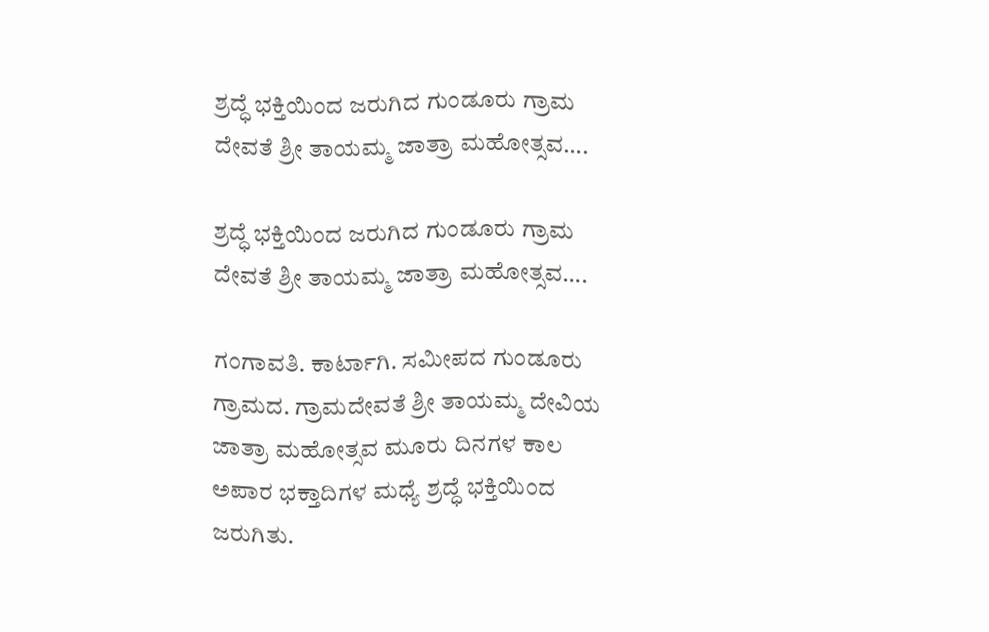ಶ್ರದ್ಧೆ ಭಕ್ತಿಯಿಂದ ಜರುಗಿದ ಗುಂಡೂರು ಗ್ರಾಮ ದೇವತೆ ಶ್ರೀ ತಾಯಮ್ಮ ಜಾತ್ರಾ ಮಹೋತ್ಸವ….

ಶ್ರದ್ಧೆ ಭಕ್ತಿಯಿಂದ ಜರುಗಿದ ಗುಂಡೂರು ಗ್ರಾಮ ದೇವತೆ ಶ್ರೀ ತಾಯಮ್ಮ ಜಾತ್ರಾ ಮಹೋತ್ಸವ….

ಗಂಗಾವತಿ. ಕಾರ್ಟಾಗಿ. ಸಮೀಪದ ಗುಂಡೂರು ಗ್ರಾಮದ. ಗ್ರಾಮದೇವತೆ ಶ್ರೀ ತಾಯಮ್ಮ ದೇವಿಯ ಜಾತ್ರಾ ಮಹೋತ್ಸವ ಮೂರು ದಿನಗಳ ಕಾಲ ಅಪಾರ ಭಕ್ತಾದಿಗಳ ಮಧ್ಯೆ ಶ್ರದ್ಧೆ ಭಕ್ತಿಯಿಂದ ಜರುಗಿತು.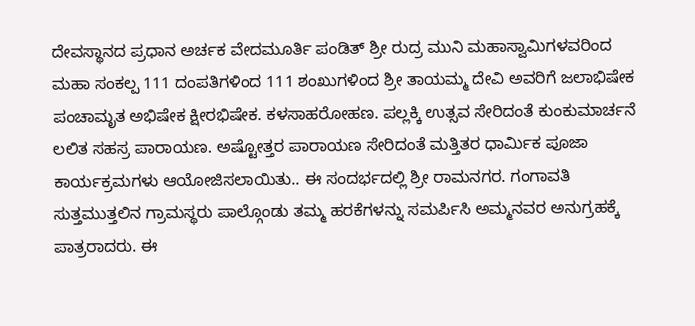ದೇವಸ್ಥಾನದ ಪ್ರಧಾನ ಅರ್ಚಕ ವೇದಮೂರ್ತಿ ಪಂಡಿತ್ ಶ್ರೀ ರುದ್ರ ಮುನಿ ಮಹಾಸ್ವಾಮಿಗಳವರಿಂದ ಮಹಾ ಸಂಕಲ್ಪ 111 ದಂಪತಿಗಳಿಂದ 111 ಶಂಖುಗಳಿಂದ ಶ್ರೀ ತಾಯಮ್ಮ ದೇವಿ ಅವರಿಗೆ ಜಲಾಭಿಷೇಕ ಪಂಚಾಮೃತ ಅಭಿಷೇಕ ಕ್ಷೀರಭಿಷೇಕ. ಕಳಸಾಹರೋಹಣ. ಪಲ್ಲಕ್ಕಿ ಉತ್ಸವ ಸೇರಿದಂತೆ ಕುಂಕುಮಾರ್ಚನೆ ಲಲಿತ ಸಹಸ್ರ ಪಾರಾಯಣ. ಅಷ್ಟೋತ್ತರ ಪಾರಾಯಣ ಸೇರಿದಂತೆ ಮತ್ತಿತರ ಧಾರ್ಮಿಕ ಪೂಜಾ ಕಾರ್ಯಕ್ರಮಗಳು ಆಯೋಜಿಸಲಾಯಿತು.. ಈ ಸಂದರ್ಭದಲ್ಲಿ ಶ್ರೀ ರಾಮನಗರ. ಗಂಗಾವತಿ ಸುತ್ತಮುತ್ತಲಿನ ಗ್ರಾಮಸ್ಥರು ಪಾಲ್ಗೊಂಡು ತಮ್ಮ ಹರಕೆಗಳನ್ನು ಸಮರ್ಪಿಸಿ ಅಮ್ಮನವರ ಅನುಗ್ರಹಕ್ಕೆ ಪಾತ್ರರಾದರು. ಈ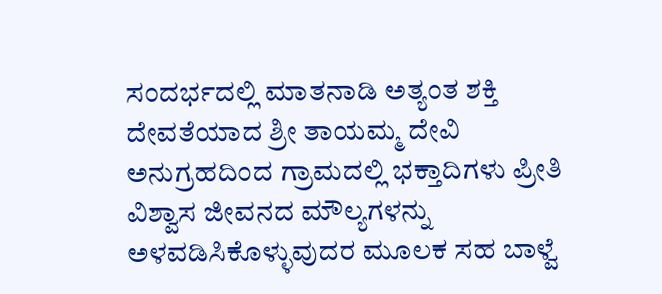ಸಂದರ್ಭದಲ್ಲಿ ಮಾತನಾಡಿ ಅತ್ಯಂತ ಶಕ್ತಿ ದೇವತೆಯಾದ ಶ್ರೀ ತಾಯಮ್ಮ ದೇವಿ ಅನುಗ್ರಹದಿಂದ ಗ್ರಾಮದಲ್ಲಿ ಭಕ್ತಾದಿಗಳು ಪ್ರೀತಿ ವಿಶ್ವಾಸ ಜೀವನದ ಮೌಲ್ಯಗಳನ್ನು ಅಳವಡಿಸಿಕೊಳ್ಳುವುದರ ಮೂಲಕ ಸಹ ಬಾಳ್ವೆ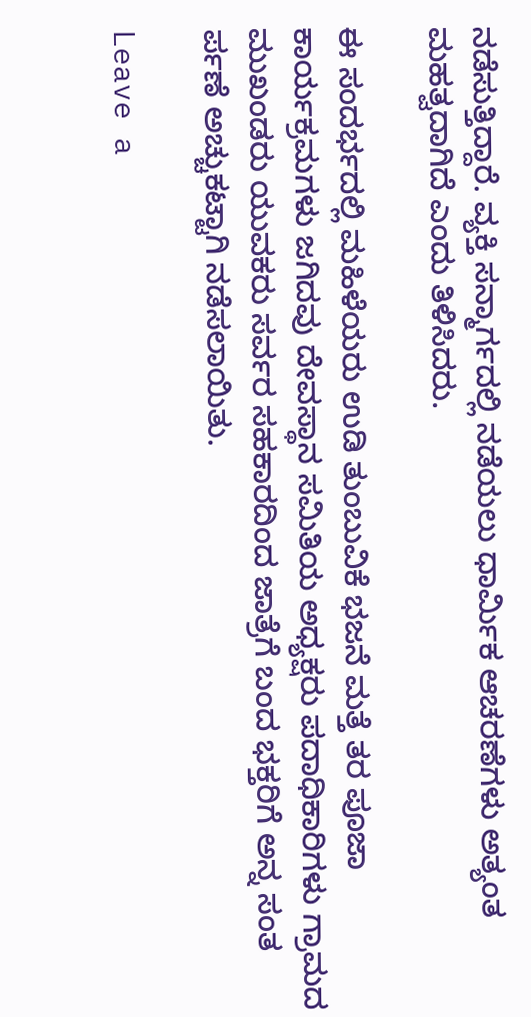ನಡೆಸುತ್ತಿದ್ದಾರೆ. ವ್ಯಕ್ತಿ ಸನ್ಮಾರ್ಗದಲ್ಲಿ ನಡೆಯಲು ಧಾರ್ಮಿಕ ಆಚರಣೆಗಳು ಅತ್ಯಂತ ಮಹತ್ವದಾಗಿದೆ ಎಂದು ತಿಳಿಸಿದರು.

ಈ ಸಂದರ್ಭದಲ್ಲಿ ಮಹಿಳೆಯರು ಉಡಿ ತುಂಬುವಿಕೆ ಭಜನೆ ಮತ್ತೆ ತರ ಪೂಜಾ ಕಾರ್ಯಕ್ರಮಗಳು ಜಗಿದವು ದೇವಸ್ಥಾನ ಸಮಿತಿಯ ಅಧ್ಯಕ್ಷರು ಪದಾಧಿಕಾರಿಗಳು ಗ್ರಾಮದ ಮುಖಂಡರು ಯುವಕರು ಸರ್ವರ ಸಹಕಾರದಿಂದ ಜಾತ್ರೆಗೆ ಬಂದ ಭಕ್ತರಿಗೆ ಅನ್ನ ಸಂತ ರ್ಪಣೆ ಅಚ್ಚುಕಟ್ಟಾಗಿ ನಡೆಸಲಾಯಿತು.

Leave a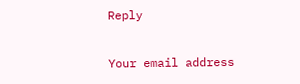Reply

Your email address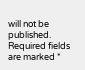will not be published. Required fields are marked *